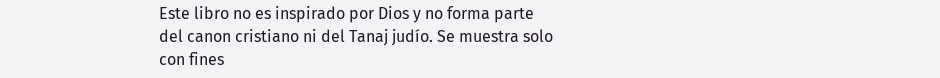Este libro no es inspirado por Dios y no forma parte del canon cristiano ni del Tanaj judío. Se muestra solo con fines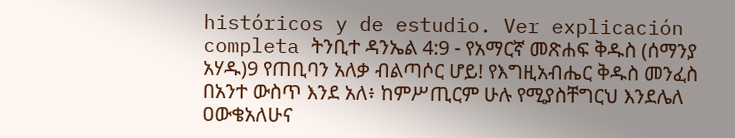históricos y de estudio. Ver explicación completa ትንቢተ ዳንኤል 4:9 - የአማርኛ መጽሐፍ ቅዱስ (ሰማንያ አሃዱ)9 የጠቢባን አለቃ ብልጣሶር ሆይ! የእግዚአብሔር ቅዱስ መንፈስ በአንተ ውስጥ እንደ አለ፥ ከምሥጢርም ሁሉ የሚያስቸግርህ እንደሌለ ዐውቄአለሁና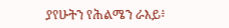ያየሁትን የሕልሜን ራእይ፥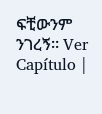ፍቺውንም ንገረኝ። Ver Capítulo |